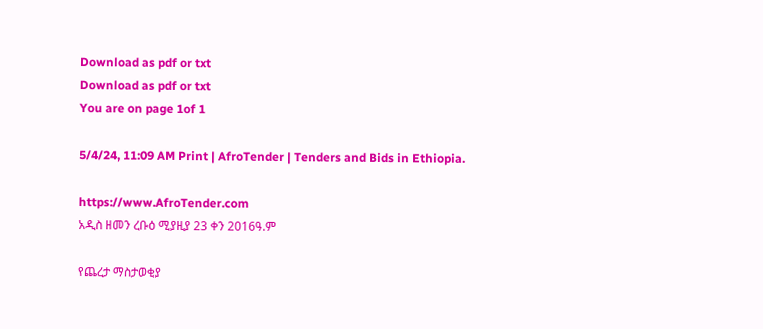Download as pdf or txt
Download as pdf or txt
You are on page 1of 1

5/4/24, 11:09 AM Print | AfroTender | Tenders and Bids in Ethiopia.

https://www.AfroTender.com
አዲስ ዘመን ረቡዕ ሚያዚያ 23 ቀን 2016ዓ.ም

የጨረታ ማስታወቂያ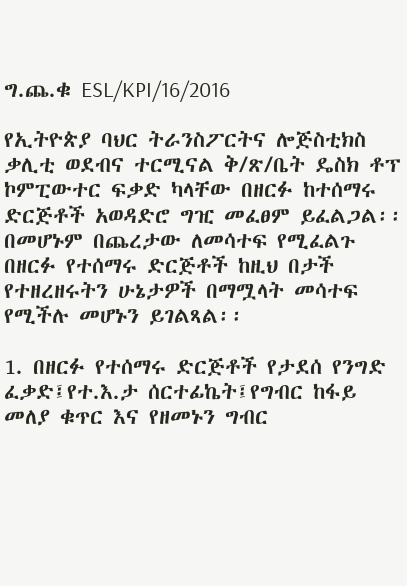ግ.ጨ.ቁ ESL/KPI/16/2016

የኢትዮጵያ ባህር ትራንስፖርትና ሎጅስቲክስ ቃሊቲ ወደብና ተርሚናል ቅ/ጽ/ቤት ዴስክ ቶፕ ኮምፒውተር ፍቃድ ካላቸው በዘርፉ ከተሰማሩ
ድርጅቶች አወዳድሮ ግዢ መፈፀም ይፈልጋል፡፡ በመሆኑም በጨረታው ለመሳተፍ የሚፈልጉ በዘርፉ የተሰማሩ ድርጅቶች ከዚህ በታች
የተዘረዘሩትን ሁኔታዎች በማሟላት መሳተፍ የሚችሉ መሆኑን ይገልጻል፡፡

1. በዘርፉ የተሰማሩ ድርጅቶች የታደሰ የንግድ ፈቃድ፤የተ.እ.ታ ሰርተፊኬት፤የግብር ከፋይ መለያ ቁጥር እና የዘመኑን ግብር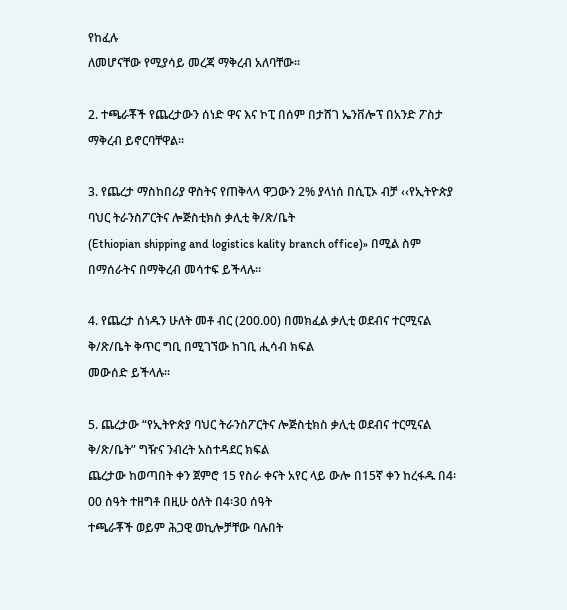የከፈሉ
ለመሆናቸው የሚያሳይ መረጃ ማቅረብ አለባቸው፡፡

2. ተጫራቾች የጨረታውን ሰነድ ዋና እና ኮፒ በሰም በታሸገ ኤንቨሎፕ በአንድ ፖስታ ማቅረብ ይኖርባቸዋል፡፡

3. የጨረታ ማስከበሪያ ዋስትና የጠቅላላ ዋጋውን 2% ያላነሰ በሲፒኦ ብቻ ‹‹የኢትዮጵያ ባህር ትራንስፖርትና ሎጅስቲክስ ቃሊቲ ቅ/ጽ/ቤት
(Ethiopian shipping and logistics kality branch office)» በሚል ስም በማሰራትና በማቅረብ መሳተፍ ይችላሉ፡፡

4. የጨረታ ሰነዱን ሁለት መቶ ብር (200.00) በመክፈል ቃሊቲ ወደብና ተርሚናል ቅ/ጽ/ቤት ቅጥር ግቢ በሚገኘው ከገቢ ሒሳብ ክፍል
መውሰድ ይችላሉ፡፡

5. ጨረታው “የኢትዮጵያ ባህር ትራንስፖርትና ሎጅስቲክስ ቃሊቲ ወደብና ተርሚናል ቅ/ጽ/ቤት” ግዥና ንብረት አስተዳደር ክፍል
ጨረታው ከወጣበት ቀን ጀምሮ 15 የስራ ቀናት አየር ላይ ውሎ በ15ኛ ቀን ከረፋዱ በ4፡00 ሰዓት ተዘግቶ በዚሁ ዕለት በ4፡30 ሰዓት
ተጫራቾች ወይም ሕጋዊ ወኪሎቻቸው ባሉበት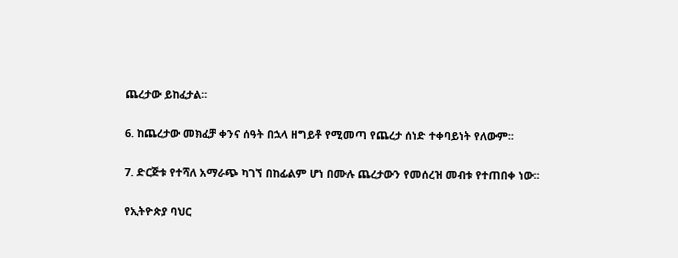ጨረታው ይከፈታል፡፡

6. ከጨረታው መክፈቻ ቀንና ሰዓት በኋላ ዘግይቶ የሚመጣ የጨረታ ሰነድ ተቀባይነት የለውም፡፡

7. ድርጅቱ የተሻለ አማራጭ ካገኘ በከፊልም ሆነ በሙሉ ጨረታውን የመሰረዝ መብቱ የተጠበቀ ነው፡፡

የኢትዮጵያ ባህር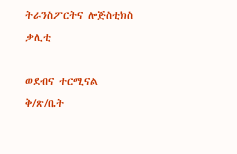ትራንስፖርትና ሎጅስቲክስ ቃሊቲ

ወደብና ተርሚናል ቅ/ጽ/ቤት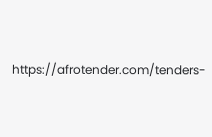https://afrotender.com/tenders-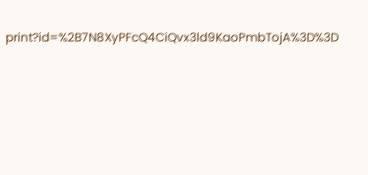print?id=%2B7N8XyPFcQ4CiQvx3ld9KaoPmbTojA%3D%3D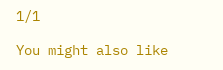1/1

You might also like